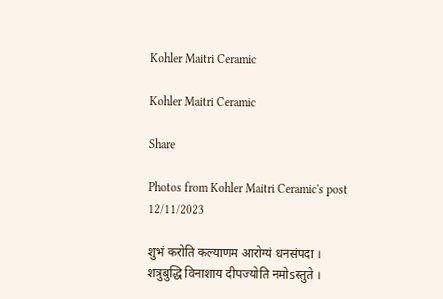Kohler Maitri Ceramic

Kohler Maitri Ceramic

Share

Photos from Kohler Maitri Ceramic's post 12/11/2023

शुभं करोति कल्याणम आरोग्यं धनसंपदा ।
शत्रुबुद्धि विनाशाय दीपज्योति नमोsस्तुते ।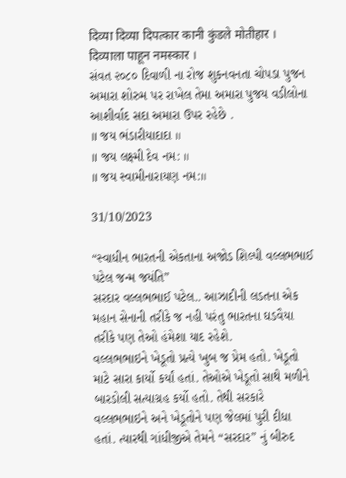दिव्या दिव्या दिपत्कार कानी कुंडले मोतीहार ।
दिव्याला पाहून नमस्कार ।
સંવત ૨૦૮૦ દિવાળી ના રોજ શુકનવનતા ચોપડા પુજન અમારા શોરુમ પર રાખેલ તેમા અમારા પુજય વડીલોના આશીર્વાદ સદા અમારા ઉપર રહેછે .
॥ જય ભંડારીયાદાદા ॥
॥ જય લક્ષ્મી દેવ નમ: ॥
॥ જય સ્વામીનારાયણ નમ:॥

31/10/2023

“સ્વાધીન ભારતની એકતાના અજોડ શિલ્પી વલ્લભભાઈ પટેલ જન્મ જયંતિ”
સરદાર વલ્લભભાઈ પટેલ.. આઝાદીની લડતના એક મહાન સેનાની તરીકે જ નહી પરંતુ ભારતના ઘડવૈયા તરીકે પણ તેઓ હંમેશા યાદ રહેશે.
વલ્લભભાઇને ખેડૂતો પ્રત્યે ખુબ જ પ્રેમ હતો. ખેડૂતો માટે સારા કાર્યો કર્યાં હતાં. તેઓએ ખેડૂતો સાથે મળીને બારડોલી સત્યાગ્રહ કર્યો હતો. તેથી સરકારે વલ્લભભાઇને અને ખેડૂતોને પણ જેલમાં પુરી દીધા હતાં. ત્યારથી ગાંધીજીએ તેમને “સરદાર” નું બીરુદ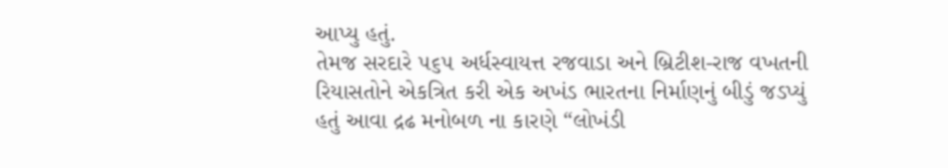આપ્યુ હતું.
તેમજ સરદારે ૫૬૫ અર્ધસ્વાયત્ત રજવાડા અને બ્રિટીશ-રાજ વખતની રિયાસતોને એકત્રિત કરી એક અખંડ ભારતના નિર્માણનું બીડું જડપ્યું હતું આવા દ્રઢ મનોબળ ના કારણે “લોખંડી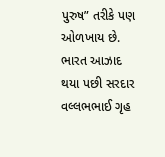પુરુષ” તરીકે પણ ઓળખાય છે.
ભારત આઝાદ થયા પછી સરદાર વલ્લભભાઈ ગૃહ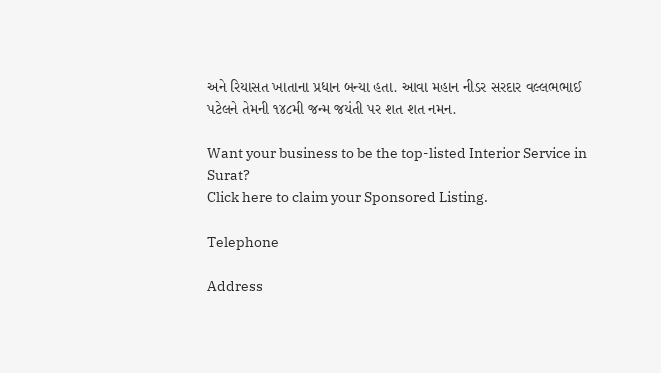અને રિયાસત ખાતાના પ્રધાન બન્યા હતા. આવા મહાન નીડર સરદાર વલ્લભભાઈ પટેલને તેમની ૧૪૮મી જન્મ જયંતી પર શત શત નમન.

Want your business to be the top-listed Interior Service in Surat?
Click here to claim your Sponsored Listing.

Telephone

Address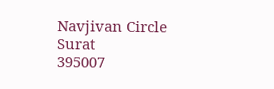Navjivan Circle
Surat
395007